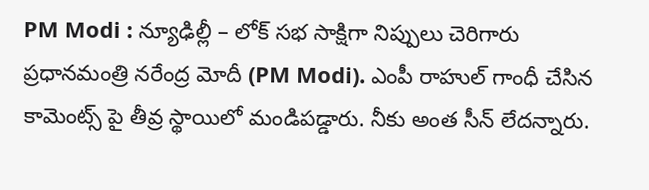PM Modi : న్యూఢిల్లీ – లోక్ సభ సాక్షిగా నిప్పులు చెరిగారు ప్రధానమంత్రి నరేంద్ర మోదీ (PM Modi). ఎంపీ రాహుల్ గాంధీ చేసిన కామెంట్స్ పై తీవ్ర స్థాయిలో మండిపడ్డారు. నీకు అంత సీన్ లేదన్నారు.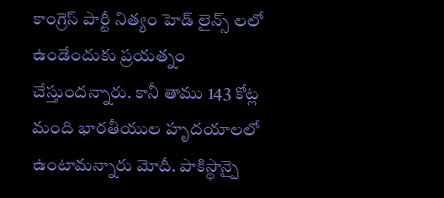కాంగ్రెస్ పార్టీ నిత్యం హెడ్ లైన్స్ లలో ఉండేందుకు ప్రయత్నం చేస్తుందన్నారు. కానీ తాము 143 కోట్ల మంది భారతీయుల హృదయాలలో ఉంటామన్నారు మోదీ. పాకిస్థాన్పై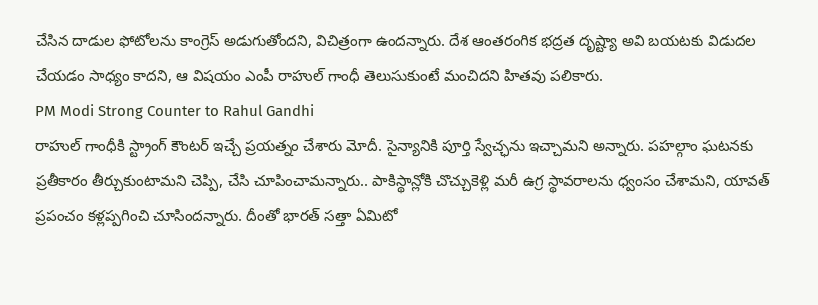చేసిన దాడుల ఫోటోలను కాంగ్రెస్ అడుగుతోందని, విచిత్రంగా ఉందన్నారు. దేశ ఆంతరంగిక భద్రత దృష్ట్యా అవి బయటకు విడుదల చేయడం సాధ్యం కాదని, ఆ విషయం ఎంపీ రాహుల్ గాంధీ తెలుసుకుంటే మంచిదని హితవు పలికారు.
PM Modi Strong Counter to Rahul Gandhi
రాహుల్ గాంధీకి స్ట్రాంగ్ కౌంటర్ ఇచ్చే ప్రయత్నం చేశారు మోదీ. సైన్యానికి పూర్తి స్వేచ్ఛను ఇచ్చామని అన్నారు. పహల్గాం ఘటనకు ప్రతీకారం తీర్చుకుంటామని చెప్పి, చేసి చూపించామన్నారు.. పాకిస్థాన్లోకి చొచ్చుకెళ్లి మరీ ఉగ్ర స్థావరాలను ధ్వంసం చేశామని, యావత్ ప్రపంచం కళ్లప్పగించి చూసిందన్నారు. దీంతో భారత్ సత్తా ఏమిటో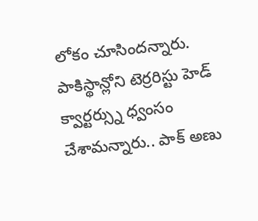లోకం చూసిందన్నారు. పాకిస్థాన్లోని టెర్రరిస్టు హెడ్ క్వార్టర్స్ను ధ్వంసం చేశామన్నారు.. పాక్ అణు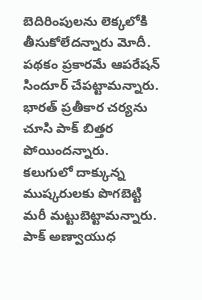బెదిరింపులను లెక్కలోకి తీసుకోలేదన్నారు మోదీ. పథకం ప్రకారమే ఆపరేషన్ సిందూర్ చేపట్టామన్నారు. భారత్ ప్రతీకార చర్యను చూసి పాక్ బిత్తర పోయిందన్నారు. కలుగులో దాక్కున్న ముష్కరులకు పొగబెట్టి మరీ మట్టుబెట్టామన్నారు. పాక్ అణ్వాయుధ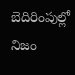బెదిరింపుల్లో నిజం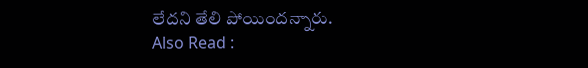లేదని తేలి పోయిందన్నారు.
Also Read :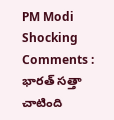PM Modi Shocking Comments : భారత్ సత్తా చాటింది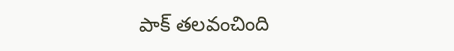పాక్ తలవంచింది